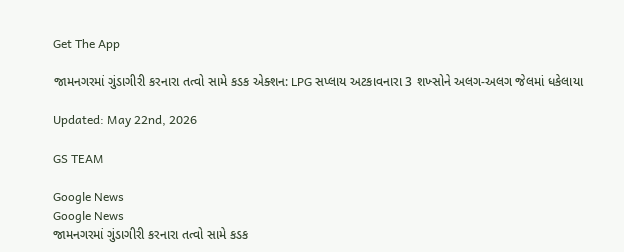Get The App

જામનગરમાં ગુંડાગીરી કરનારા તત્વો સામે કડક એક્શન: LPG સપ્લાય અટકાવનારા 3 શખ્સોને અલગ-અલગ જેલમાં ધકેલાયા

Updated: May 22nd, 2026

GS TEAM

Google News
Google News
જામનગરમાં ગુંડાગીરી કરનારા તત્વો સામે કડક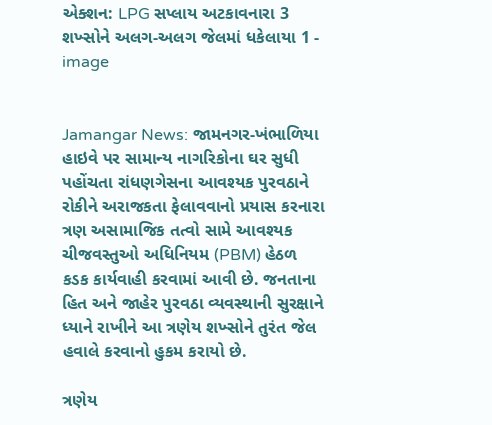એક્શન: LPG સપ્લાય અટકાવનારા 3 શખ્સોને અલગ-અલગ જેલમાં ધકેલાયા 1 - image


Jamangar News: જામનગર-ખંભાળિયા હાઇવે પર સામાન્ય નાગરિકોના ઘર સુધી પહોંચતા રાંધણગેસના આવશ્યક પુરવઠાને રોકીને અરાજકતા ફેલાવવાનો પ્રયાસ કરનારા ત્રણ અસામાજિક તત્વો સામે આવશ્યક ચીજવસ્તુઓ અધિનિયમ (PBM) હેઠળ કડક કાર્યવાહી કરવામાં આવી છે. જનતાના હિત અને જાહેર પુરવઠા વ્યવસ્થાની સુરક્ષાને ધ્યાને રાખીને આ ત્રણેય શખ્સોને તુરંત જેલ હવાલે કરવાનો હુકમ કરાયો છે.

ત્રણેય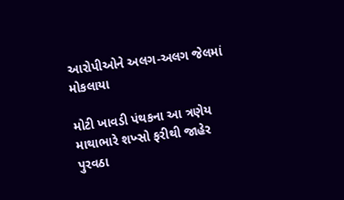આરોપીઓને અલગ-અલગ જેલમાં મોકલાયા

મોટી ખાવડી પંથકના આ ત્રણેય માથાભારે શખ્સો ફરીથી જાહેર પુરવઠા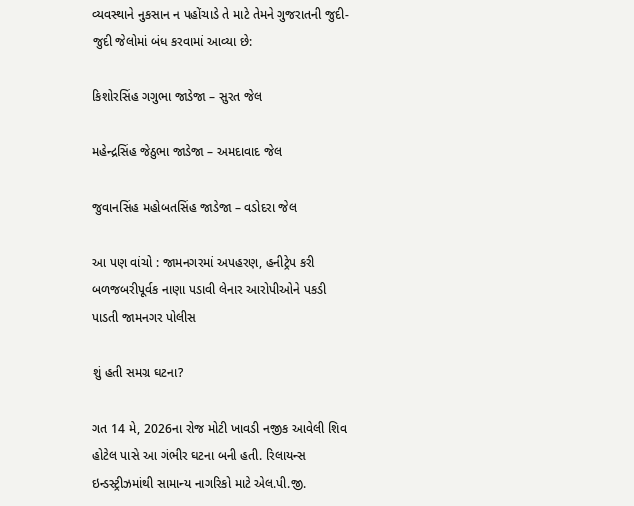વ્યવસ્થાને નુકસાન ન પહોંચાડે તે માટે તેમને ગુજરાતની જુદી-જુદી જેલોમાં બંધ કરવામાં આવ્યા છે:

કિશોરસિંહ ગગુભા જાડેજા – સુરત જેલ

મહેન્દ્રસિંહ જેઠુભા જાડેજા – અમદાવાદ જેલ

જુવાનસિંહ મહોબતસિંહ જાડેજા – વડોદરા જેલ

આ પણ વાંચો : જામનગરમાં અપહરણ, હનીટ્રેપ કરી બળજબરીપૂર્વક નાણા પડાવી લેનાર આરોપીઓને પકડી પાડતી જામનગર પોલીસ

શું હતી સમગ્ર ઘટના?

ગત 14 મે, 2026ના રોજ મોટી ખાવડી નજીક આવેલી શિવ હોટેલ પાસે આ ગંભીર ઘટના બની હતી. રિલાયન્સ ઇન્ડસ્ટ્રીઝમાંથી સામાન્ય નાગરિકો માટે એલ.પી.જી.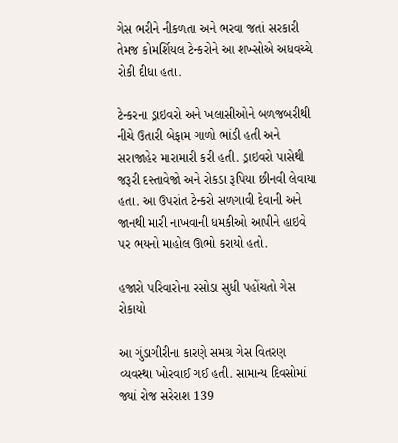ગેસ ભરીને નીકળતા અને ભરવા જતાં સરકારી તેમજ કોમર્શિયલ ટેન્કરોને આ શખ્સોએ અધવચ્ચે રોકી દીધા હતા.

ટેન્કરના ડ્રાઇવરો અને ખલાસીઓને બળજબરીથી નીચે ઉતારી બેફામ ગાળો ભાંડી હતી અને સરાજાહેર મારામારી કરી હતી. ડ્રાઇવરો પાસેથી જરૂરી દસ્તાવેજો અને રોકડા રૂપિયા છીનવી લેવાયા હતા. આ ઉપરાંત ટેન્કરો સળગાવી દેવાની અને જાનથી મારી નાખવાની ધમકીઓ આપીને હાઇવે પર ભયનો માહોલ ઊભો કરાયો હતો.

હજારો પરિવારોના રસોડા સુધી પહોંચતો ગેસ રોકાયો

આ ગુંડાગીરીના કારણે સમગ્ર ગેસ વિતરણ વ્યવસ્થા ખોરવાઈ ગઈ હતી. સામાન્ય દિવસોમાં જ્યાં રોજ સરેરાશ 139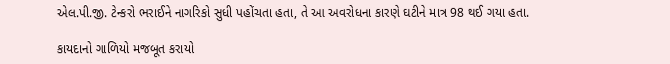એલ.પી.જી. ટેન્કરો ભરાઈને નાગરિકો સુધી પહોંચતા હતા, તે આ અવરોધના કારણે ઘટીને માત્ર 98 થઈ ગયા હતા.

કાયદાનો ગાળિયો મજબૂત કરાયો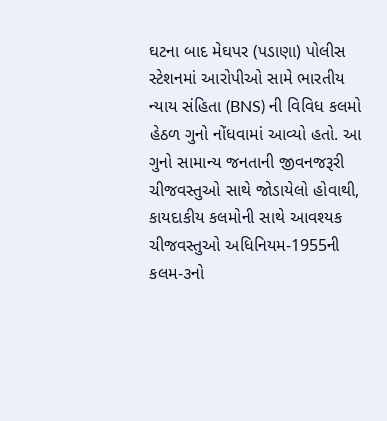ઘટના બાદ મેઘપર (પડાણા) પોલીસ સ્ટેશનમાં આરોપીઓ સામે ભારતીય ન્યાય સંહિતા (BNS) ની વિવિધ કલમો હેઠળ ગુનો નોંધવામાં આવ્યો હતો. આ ગુનો સામાન્ય જનતાની જીવનજરૂરી ચીજવસ્તુઓ સાથે જોડાયેલો હોવાથી, કાયદાકીય કલમોની સાથે આવશ્યક ચીજવસ્તુઓ અધિનિયમ-1955ની કલમ-૩નો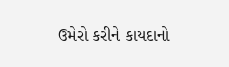ઉમેરો કરીને કાયદાનો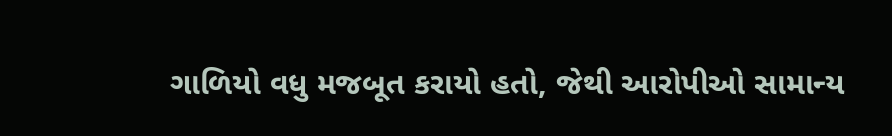ગાળિયો વધુ મજબૂત કરાયો હતો, જેથી આરોપીઓ સામાન્ય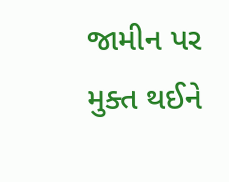જામીન પર મુક્ત થઈને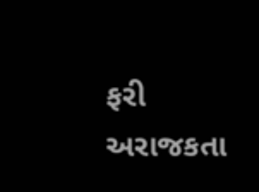ફરી અરાજકતા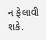ન ફેલાવી શકે.